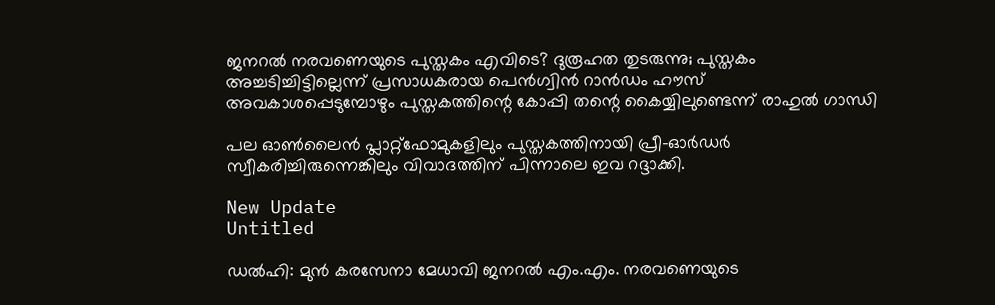ജനറൽ നരവണെയുടെ പുസ്തകം എവിടെ? ദുരൂഹത തുടരുന്നു; പുസ്തകം അച്ചടിച്ചിട്ടില്ലെന്ന് പ്രസാധകരായ പെൻഗ്വിൻ റാൻഡം ഹൗസ് അവകാശപ്പെടുമ്പോഴും പുസ്തകത്തിന്റെ കോപ്പി തന്റെ കൈയ്യിലുണ്ടെന്ന് രാഹുൽ ഗാന്ധി

പല ഓണ്‍ലൈന്‍ പ്ലാറ്റ്ഫോമുകളിലും പുസ്തകത്തിനായി പ്രീ-ഓര്‍ഡര്‍ സ്വീകരിച്ചിരുന്നെങ്കിലും വിവാദത്തിന് പിന്നാലെ ഇവ റദ്ദാക്കി.

New Update
Untitled

ഡല്‍ഹി: മുന്‍ കരസേനാ മേധാവി ജനറല്‍ എം.എം. നരവണെയുടെ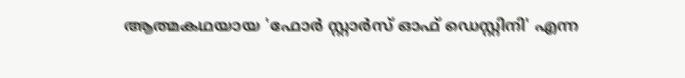ആത്മകഥയായ 'ഫോര്‍ സ്റ്റാര്‍സ് ഓഫ് ഡെസ്റ്റിനി' എന്ന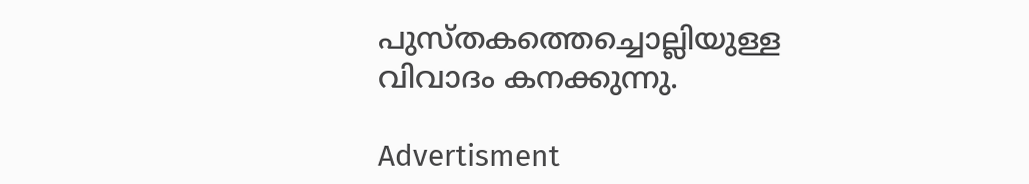പുസ്തകത്തെച്ചൊല്ലിയുള്ള വിവാദം കനക്കുന്നു.

Advertisment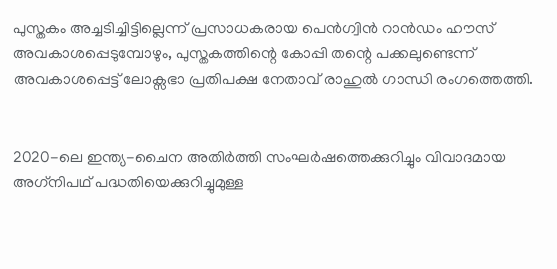പുസ്തകം അച്ചടിച്ചിട്ടില്ലെന്ന് പ്രസാധകരായ പെന്‍ഗ്വിന്‍ റാന്‍ഡം ഹൗസ് അവകാശപ്പെടുമ്പോഴും, പുസ്തകത്തിന്റെ കോപ്പി തന്റെ പക്കലുണ്ടെന്ന് അവകാശപ്പെട്ട് ലോക്സഭാ പ്രതിപക്ഷ നേതാവ് രാഹുല്‍ ഗാന്ധി രംഗത്തെത്തി.


2020-ലെ ഇന്ത്യ-ചൈന അതിര്‍ത്തി സംഘര്‍ഷത്തെക്കുറിച്ചും വിവാദമായ അഗ്‌നിപഥ് പദ്ധതിയെക്കുറിച്ചുമുള്ള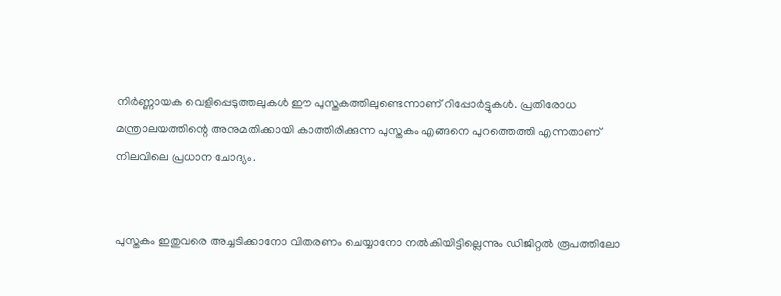നിര്‍ണ്ണായക വെളിപ്പെടുത്തലുകള്‍ ഈ പുസ്തകത്തിലുണ്ടെന്നാണ് റിപ്പോര്‍ട്ടുകള്‍. പ്രതിരോധ മന്ത്രാലയത്തിന്റെ അനുമതിക്കായി കാത്തിരിക്കുന്ന പുസ്തകം എങ്ങനെ പുറത്തെത്തി എന്നതാണ് നിലവിലെ പ്രധാന ചോദ്യം.


പുസ്തകം ഇതുവരെ അച്ചടിക്കാനോ വിതരണം ചെയ്യാനോ നല്‍കിയിട്ടില്ലെന്നും ഡിജിറ്റല്‍ രൂപത്തിലോ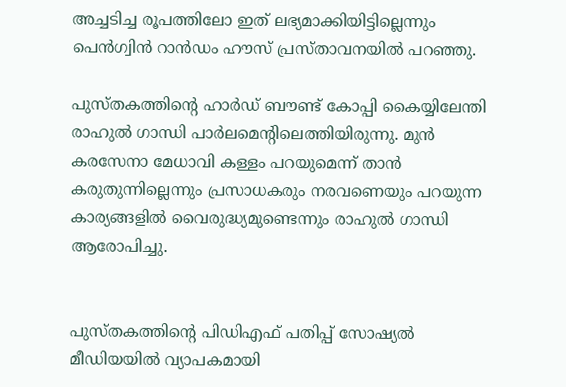അച്ചടിച്ച രൂപത്തിലോ ഇത് ലഭ്യമാക്കിയിട്ടില്ലെന്നും പെന്‍ഗ്വിന്‍ റാന്‍ഡം ഹൗസ് പ്രസ്താവനയില്‍ പറഞ്ഞു.

പുസ്തകത്തിന്റെ ഹാര്‍ഡ് ബൗണ്ട് കോപ്പി കൈയ്യിലേന്തി രാഹുല്‍ ഗാന്ധി പാര്‍ലമെന്റിലെത്തിയിരുന്നു. മുന്‍ കരസേനാ മേധാവി കള്ളം പറയുമെന്ന് താന്‍ കരുതുന്നില്ലെന്നും പ്രസാധകരും നരവണെയും പറയുന്ന കാര്യങ്ങളില്‍ വൈരുദ്ധ്യമുണ്ടെന്നും രാഹുല്‍ ഗാന്ധി ആരോപിച്ചു.


പുസ്തകത്തിന്റെ പിഡിഎഫ് പതിപ്പ് സോഷ്യല്‍ മീഡിയയില്‍ വ്യാപകമായി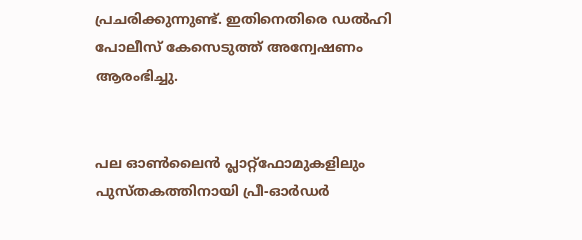പ്രചരിക്കുന്നുണ്ട്. ഇതിനെതിരെ ഡല്‍ഹി പോലീസ് കേസെടുത്ത് അന്വേഷണം ആരംഭിച്ചു.


പല ഓണ്‍ലൈന്‍ പ്ലാറ്റ്ഫോമുകളിലും പുസ്തകത്തിനായി പ്രീ-ഓര്‍ഡര്‍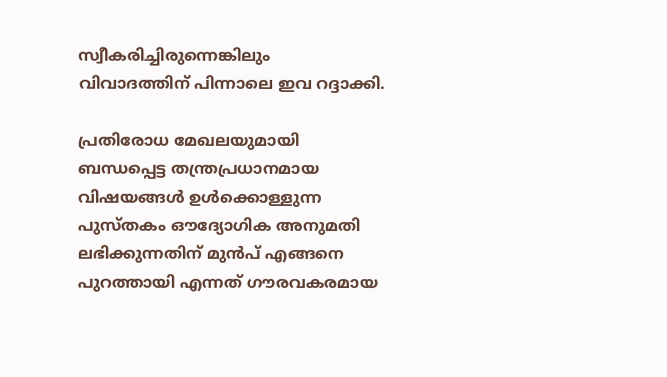സ്വീകരിച്ചിരുന്നെങ്കിലും വിവാദത്തിന് പിന്നാലെ ഇവ റദ്ദാക്കി.

പ്രതിരോധ മേഖലയുമായി ബന്ധപ്പെട്ട തന്ത്രപ്രധാനമായ വിഷയങ്ങള്‍ ഉള്‍ക്കൊള്ളുന്ന പുസ്തകം ഔദ്യോഗിക അനുമതി ലഭിക്കുന്നതിന് മുന്‍പ് എങ്ങനെ പുറത്തായി എന്നത് ഗൗരവകരമായ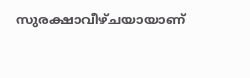സുരക്ഷാവീഴ്ചയായാണ്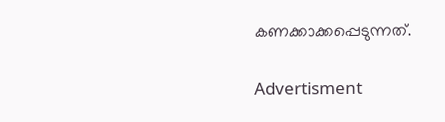കണക്കാക്കപ്പെടുന്നത്.

Advertisment